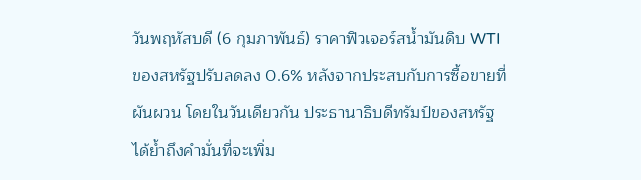วันพฤหัสบดี (6 กุมภาพันธ์) ราคาฟิวเจอร์สน้ำมันดิบ WTI ของสหรัฐปรับลดลง 0.6% หลังจากประสบกับการซื้อขายที่ผันผวน โดยในวันเดียวกัน ประธานาธิบดีทรัมป์ของสหรัฐได้ย้ำถึงคำมั่นที่จะเพิ่ม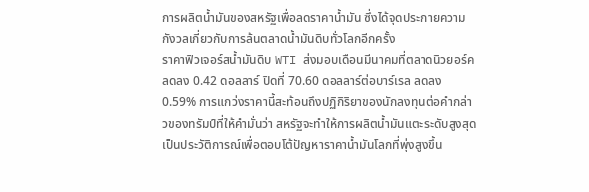การผลิตน้ำมันของสหรัฐเพื่อลดราคาน้ำมัน ซึ่งได้จุดประกายความกังวลเกี่ยวกับการล้นตลาดน้ำมันดิบทั่วโลกอีกครั้ง
ราคาฟิวเจอร์สน้ำมันดิบ WTI ส่งมอบเดือนมีนาคมที่ตลาดนิวยอร์คลดลง 0.42 ดอลลาร์ ปิดที่ 70.60 ดอลลาร์ต่อบาร์เรล ลดลง 0.59% การแกว่งราคานี้สะท้อนถึงปฏิกิริยาของนักลงทุนต่อคำกล่าวของทรัมป์ที่ให้คำมั่นว่า สหรัฐจะทำให้การผลิตน้ำมันแตะระดับสูงสุดเป็นประวัติการณ์เพื่อตอบโต้ปัญหาราคาน้ำมันโลกที่พุ่งสูงขึ้น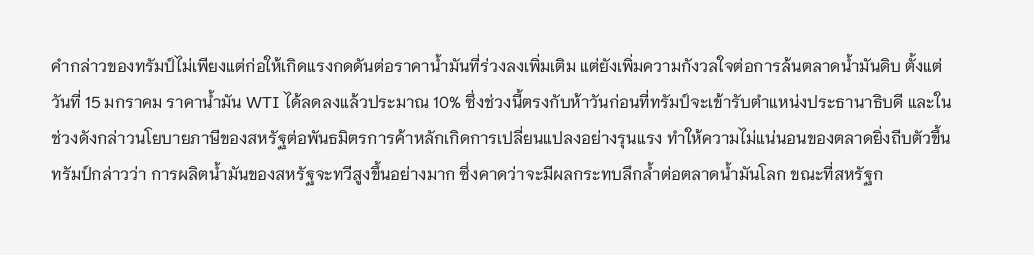คำกล่าวของทรัมป์ไม่เพียงแต่ก่อให้เกิดแรงกดดันต่อราคาน้ำมันที่ร่วงลงเพิ่มเติม แต่ยังเพิ่มความกังวลใจต่อการล้นตลาดน้ำมันดิบ ตั้งแต่วันที่ 15 มกราคม ราคาน้ำมัน WTI ได้ลดลงแล้วประมาณ 10% ซึ่งช่วงนี้ตรงกับห้าวันก่อนที่ทรัมป์จะเข้ารับตำแหน่งประธานาธิบดี และในช่วงดังกล่าวนโยบายภาษีของสหรัฐต่อพันธมิตรการค้าหลักเกิดการเปลี่ยนแปลงอย่างรุนแรง ทำให้ความไม่แน่นอนของตลาดยิ่งถีบตัวขึ้น
ทรัมป์กล่าวว่า การผลิตน้ำมันของสหรัฐจะทวีสูงขึ้นอย่างมาก ซึ่งคาดว่าจะมีผลกระทบลึกล้ำต่อตลาดน้ำมันโลก ขณะที่สหรัฐก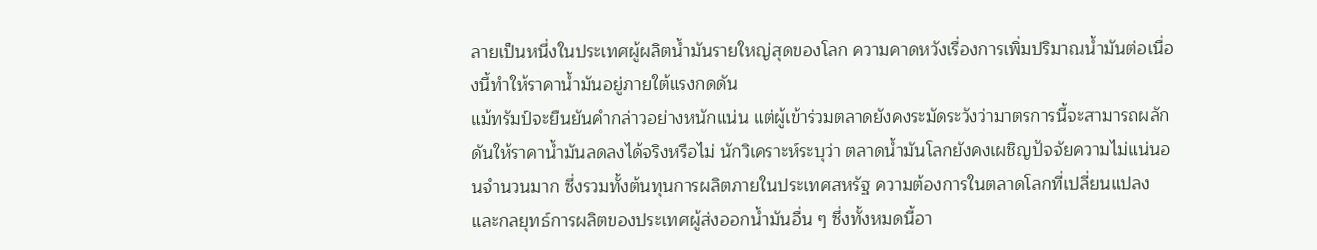ลายเป็นหนึ่งในประเทศผู้ผลิตน้ำมันรายใหญ่สุดของโลก ความคาดหวังเรื่องการเพิ่มปริมาณน้ำมันต่อเนื่องนี้ทำให้ราคาน้ำมันอยู่ภายใต้แรงกดดัน
แม้ทรัมป์จะยืนยันคำกล่าวอย่างหนักแน่น แต่ผู้เข้าร่วมตลาดยังคงระมัดระวังว่ามาตรการนี้จะสามารถผลักดันให้ราคาน้ำมันลดลงได้จริงหรือไม่ นักวิเคราะห์ระบุว่า ตลาดน้ำมันโลกยังคงเผชิญปัจจัยความไม่แน่นอนจำนวนมาก ซึ่งรวมทั้งต้นทุนการผลิตภายในประเทศสหรัฐ ความต้องการในตลาดโลกที่เปลี่ยนแปลง และกลยุทธ์การผลิตของประเทศผู้ส่งออกน้ำมันอื่น ๆ ซึ่งทั้งหมดนี้อา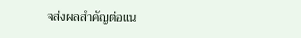จส่งผลสำคัญต่อแน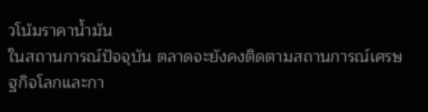วโน้มราคาน้ำมัน
ในสถานการณ์ปัจจุบัน ตลาดจะยังคงติดตามสถานการณ์เศรษฐกิจโลกและกา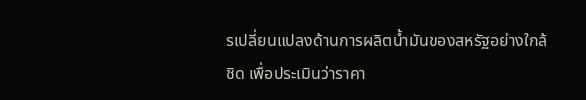รเปลี่ยนแปลงด้านการผลิตน้ำมันของสหรัฐอย่างใกล้ชิด เพื่อประเมินว่าราคา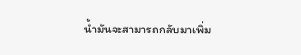น้ำมันจะสามารถกลับมาเพิ่ม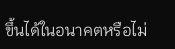ขึ้นได้ในอนาคตหรือไม่